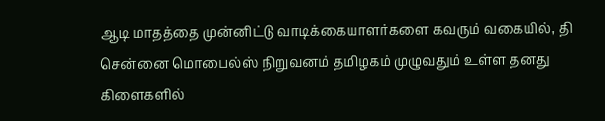ஆடி மாதத்தை முன்னிட்டு வாடிக்கையாளர்களை கவரும் வகையில், தி சென்னை மொபைல்ஸ் நிறுவனம் தமிழகம் முழுவதும் உள்ள தனது கிளைகளில்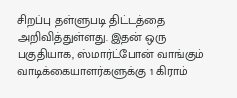சிறப்பு தள்ளுபடி திட்டத்தை அறிவித்துள்ளது. இதன் ஒரு பகுதியாக, ஸ்மார்ட்போன் வாங்கும் வாடிக்கையாளர்களுக்கு 1 கிராம்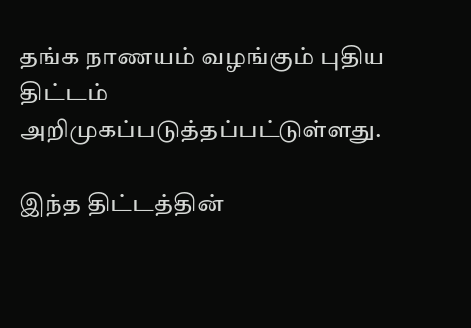தங்க நாணயம் வழங்கும் புதிய திட்டம் அறிமுகப்படுத்தப்பட்டுள்ளது.

இந்த திட்டத்தின்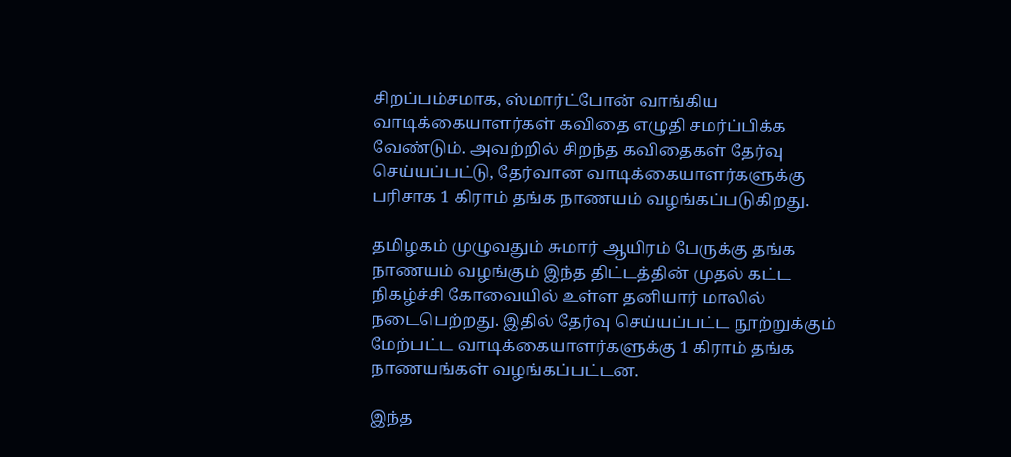சிறப்பம்சமாக, ஸ்மார்ட்போன் வாங்கிய வாடிக்கையாளர்கள் கவிதை எழுதி சமர்ப்பிக்க வேண்டும். அவற்றில் சிறந்த கவிதைகள் தேர்வு செய்யப்பட்டு, தேர்வான வாடிக்கையாளர்களுக்கு பரிசாக 1 கிராம் தங்க நாணயம் வழங்கப்படுகிறது.

தமிழகம் முழுவதும் சுமார் ஆயிரம் பேருக்கு தங்க நாணயம் வழங்கும் இந்த திட்டத்தின் முதல் கட்ட நிகழ்ச்சி கோவையில் உள்ள தனியார் மாலில் நடைபெற்றது. இதில் தேர்வு செய்யப்பட்ட நூற்றுக்கும் மேற்பட்ட வாடிக்கையாளர்களுக்கு 1 கிராம் தங்க நாணயங்கள் வழங்கப்பட்டன.

இந்த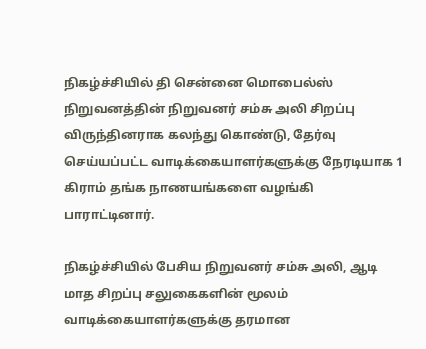நிகழ்ச்சியில் தி சென்னை மொபைல்ஸ் நிறுவனத்தின் நிறுவனர் சம்சு அலி சிறப்பு விருந்தினராக கலந்து கொண்டு, தேர்வு செய்யப்பட்ட வாடிக்கையாளர்களுக்கு நேரடியாக 1 கிராம் தங்க நாணயங்களை வழங்கி பாராட்டினார்.

நிகழ்ச்சியில் பேசிய நிறுவனர் சம்சு அலி, ஆடி மாத சிறப்பு சலுகைகளின் மூலம் வாடிக்கையாளர்களுக்கு தரமான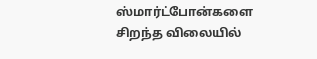ஸ்மார்ட்போன்களை சிறந்த விலையில்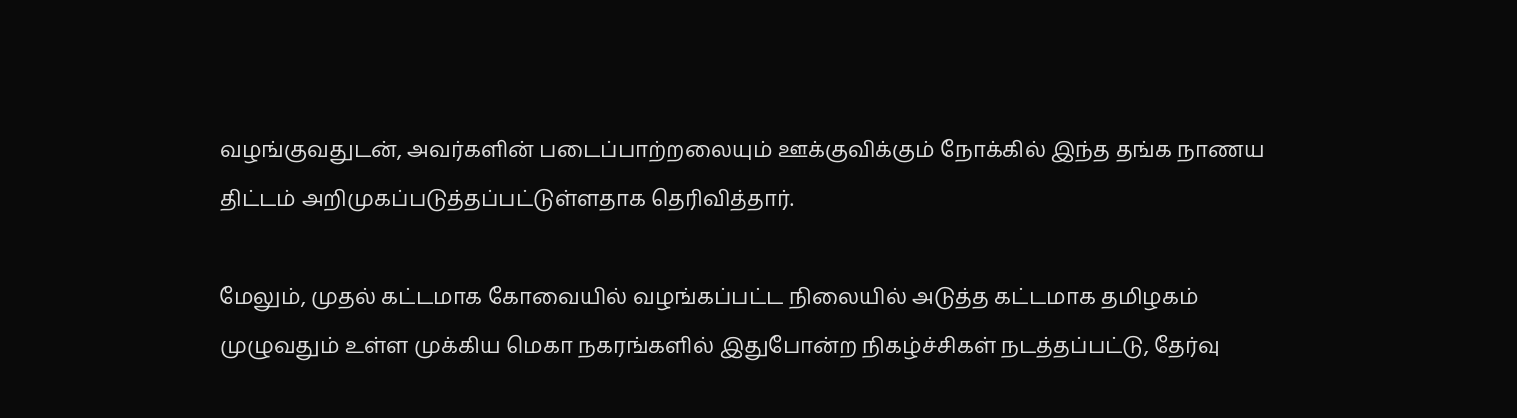வழங்குவதுடன், அவர்களின் படைப்பாற்றலையும் ஊக்குவிக்கும் நோக்கில் இந்த தங்க நாணய திட்டம் அறிமுகப்படுத்தப்பட்டுள்ளதாக தெரிவித்தார்.

மேலும், முதல் கட்டமாக கோவையில் வழங்கப்பட்ட நிலையில் அடுத்த கட்டமாக தமிழகம் முழுவதும் உள்ள முக்கிய மெகா நகரங்களில் இதுபோன்ற நிகழ்ச்சிகள் நடத்தப்பட்டு, தேர்வு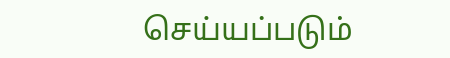செய்யப்படும்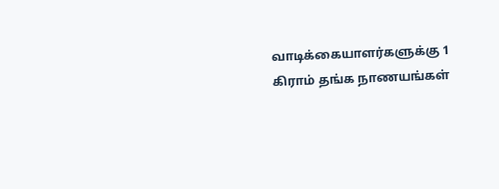வாடிக்கையாளர்களுக்கு 1 கிராம் தங்க நாணயங்கள்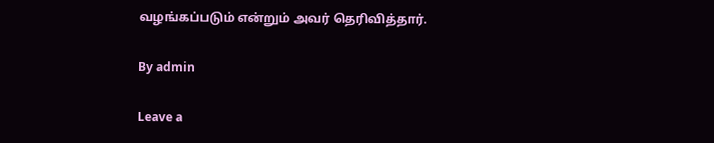வழங்கப்படும் என்றும் அவர் தெரிவித்தார்.

By admin

Leave a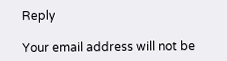Reply

Your email address will not be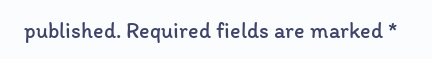published. Required fields are marked *